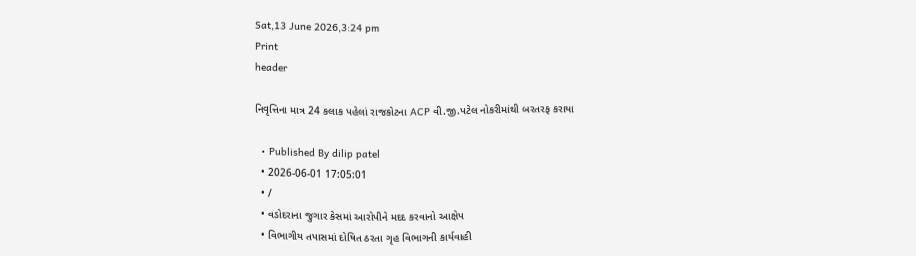Sat,13 June 2026,3:24 pm
Print
header

નિવૃત્તિના માત્ર 24 કલાક પહેલાં રાજકોટના ACP વી.જી.પટેલ નોકરીમાંથી બરતરફ કરાયા

  • Published By dilip patel
  • 2026-06-01 17:05:01
  • /
  • વડોદરાના જુગાર કેસમાં આરોપીને મદદ કરવાનો આક્ષેપ
  • વિભાગીય તપાસમાં દોષિત ઠરતા ગૃહ વિભાગની કાર્યવાહી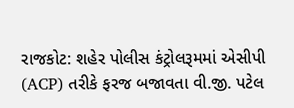રાજકોટ: શહેર પોલીસ કંટ્રોલરૂમમાં એસીપી (ACP) તરીકે ફરજ બજાવતા વી.જી. પટેલ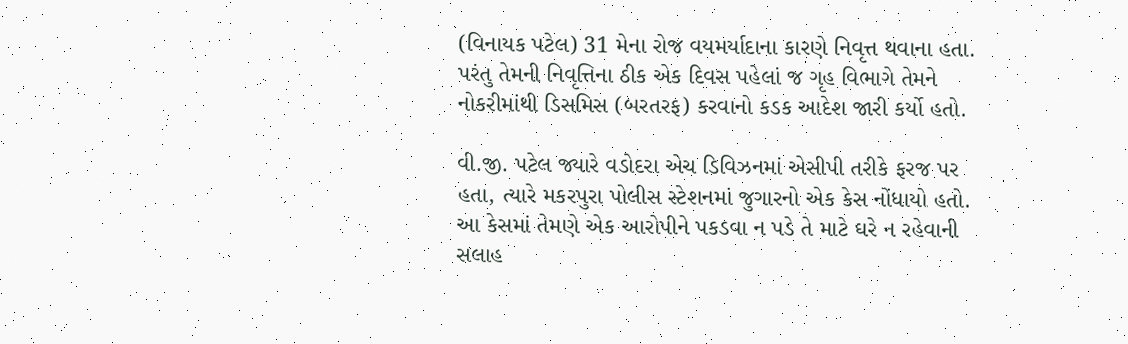(વિનાયક પટેલ) 31 મેના રોજ વયમર્યાદાના કારણે નિવૃત્ત થવાના હતા. પરંતુ તેમની નિવૃત્તિના ઠીક એક દિવસ પહેલાં જ ગૃહ વિભાગે તેમને નોકરીમાંથી ડિસમિસ (બરતરફ) કરવાનો કડક આદેશ જારી કર્યો હતો.

વી.જી. પટેલ જ્યારે વડોદરા એચ ડિવિઝનમાં એસીપી તરીકે ફરજ પર હતા, ત્યારે મકરપુરા પોલીસ સ્ટેશનમાં જુગારનો એક કેસ નોંધાયો હતો. આ કેસમાં તેમણે એક આરોપીને પકડવા ન પડે તે માટે ઘરે ન રહેવાની સલાહ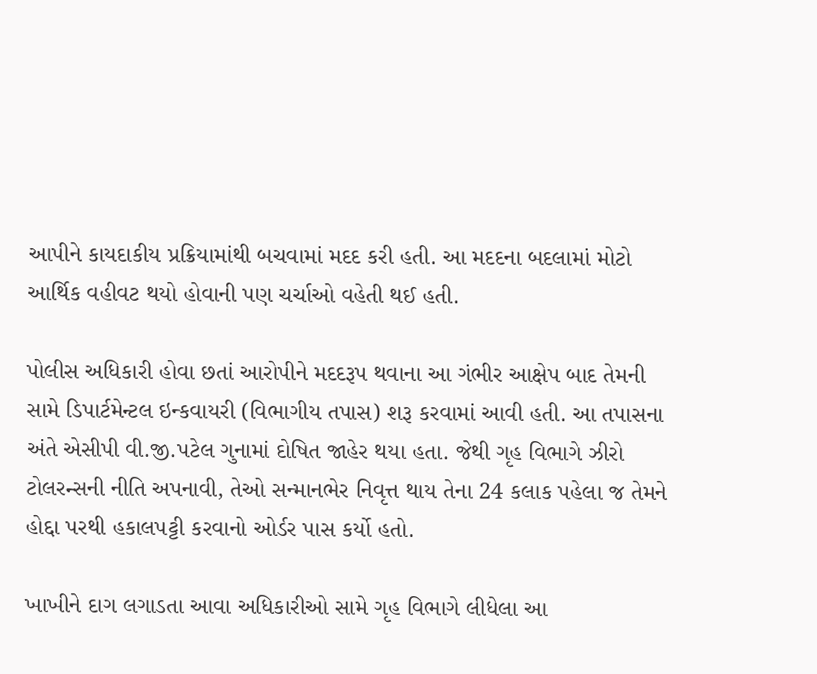આપીને કાયદાકીય પ્રક્રિયામાંથી બચવામાં મદદ કરી હતી. આ મદદના બદલામાં મોટો આર્થિક વહીવટ થયો હોવાની પણ ચર્ચાઓ વહેતી થઈ હતી.

પોલીસ અધિકારી હોવા છતાં આરોપીને મદદરૂપ થવાના આ ગંભીર આક્ષેપ બાદ તેમની સામે ડિપાર્ટમેન્ટલ ઇન્કવાયરી (વિભાગીય તપાસ) શરૂ કરવામાં આવી હતી. આ તપાસના અંતે એસીપી વી.જી.પટેલ ગુનામાં દોષિત જાહેર થયા હતા. જેથી ગૃહ વિભાગે ઝીરો ટોલરન્સની નીતિ અપનાવી, તેઓ સન્માનભેર નિવૃત્ત થાય તેના 24 કલાક પહેલા જ તેમને હોદ્દા પરથી હકાલપટ્ટી કરવાનો ઓર્ડર પાસ કર્યો હતો.

ખાખીને દાગ લગાડતા આવા અધિકારીઓ સામે ગૃહ વિભાગે લીધેલા આ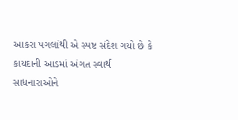આકરા પગલાંથી એ સ્પષ્ટ સંદેશ ગયો છે કે કાયદાની આડમાં અંગત સ્વાર્થ સાધનારાઓને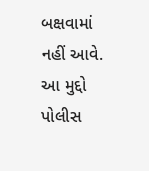બક્ષવામાં નહીં આવે. આ મુદ્દો પોલીસ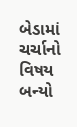બેડામાં ચર્ચાનો વિષય બન્યો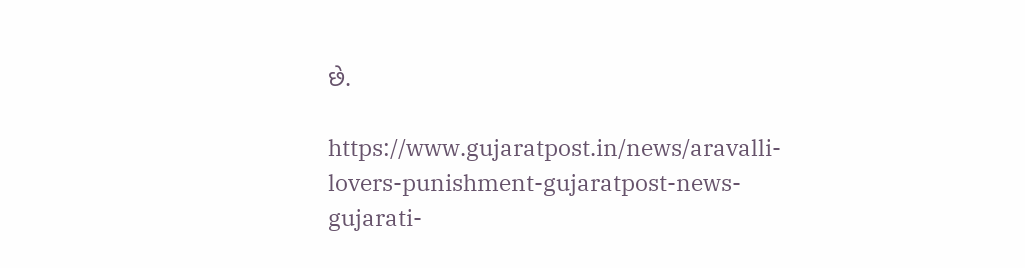છે.

https://www.gujaratpost.in/news/aravalli-lovers-punishment-gujaratpost-news-gujarati-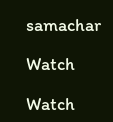samachar

Watch

Watch